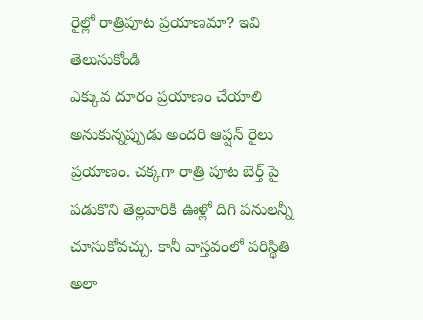రైల్లో రాత్రిపూట ప్రయాణమా? ఇవి తెలుసుకోండి
ఎక్కువ దూరం ప్రయాణం చేయాలి అనుకున్నప్పుడు అందరి ఆప్షన్ రైలు ప్రయాణం. చక్కగా రాత్రి పూట బెర్త్ పై పడుకొని తెల్లవారికి ఊళ్లో దిగి పనులన్నీ చూసుకోవచ్చు. కానీ వాస్తవంలో పరిస్థితి అలా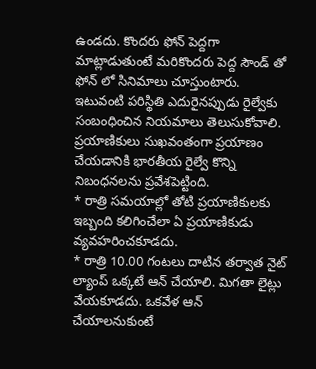ఉండదు. కొందరు ఫోన్ పెద్దగా మాట్లాడుతుంటే మరికొందరు పెద్ద సౌండ్ తో ఫోన్ లో సినిమాలు చూస్తుంటారు. ఇటువంటి పరిస్థితి ఎదురైనప్పుడు రైల్వేకు సంబంధించిన నియమాలు తెలుసుకోవాలి. ప్రయాణికులు సుఖవంతంగా ప్రయాణం చేయడానికి భారతీయ రైల్వే కొన్ని నిబంధనలను ప్రవేశపెట్టింది.
* రాత్రి సమయాల్లో తోటి ప్రయాణికులకు ఇబ్బంది కలిగించేలా ఏ ప్రయాణికుడు వ్యవహరించకూడదు.
* రాత్రి 10.00 గంటలు దాటిన తర్వాత నైట్ ల్యాంప్ ఒక్కటే ఆన్ చేయాలి. మిగతా లైట్లు వేయకూడదు. ఒకవేళ ఆన్ చేయాలనుకుంటే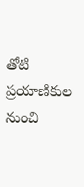తోటి ప్రయాణికుల నుంచి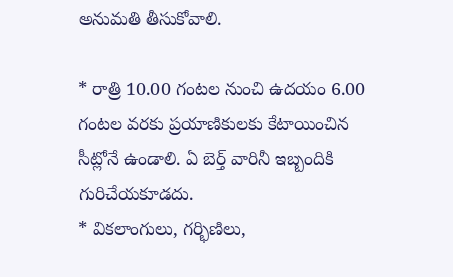అనుమతి తీసుకోవాలి.

* రాత్రి 10.00 గంటల నుంచి ఉదయం 6.00 గంటల వరకు ప్రయాణికులకు కేటాయించిన సీట్లోనే ఉండాలి. ఏ బెర్త్ వారినీ ఇబ్బందికి గురిచేయకూడదు.
* వికలాంగులు, గర్భిణిలు,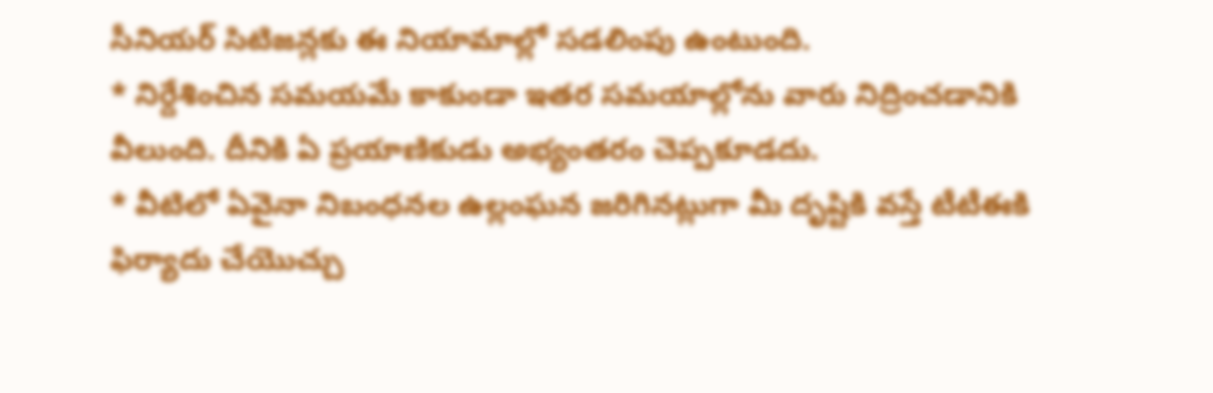సీనియర్ సిటిజన్లకు ఈ నియామాల్లో సడలింపు ఉంటుంది.
* నిర్దేశించిన సమయమే కాకుండా ఇతర సమయాల్లోను వారు నిద్రించడానికి వీలుంది. దీనికి ఏ ప్రయాణికుడు అభ్యంతరం చెప్పకూడదు.
* వీటిలో ఏవైనా నిబంధనల ఉల్లంఘన జరిగినట్లుగా మీ దృష్టికి వస్తే టీటీఈకి ఫిర్యాదు చేయొచ్చు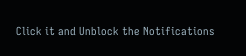Click it and Unblock the Notifications